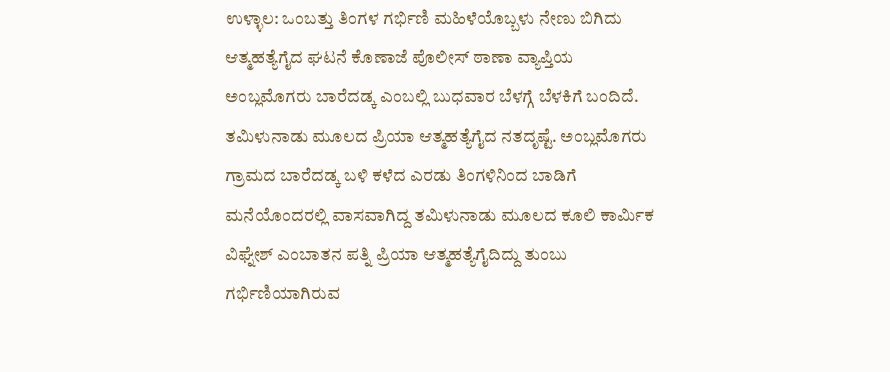ಉಳ್ಳಾಲ: ಒಂಬತ್ತು ತಿಂಗಳ ಗರ್ಭಿಣಿ ಮಹಿಳೆಯೊಬ್ಬಳು ನೇಣು ಬಿಗಿದು ಆತ್ಮಹತ್ಯೆಗೈದ ಘಟನೆ ಕೊಣಾಜೆ ಪೊಲೀಸ್ ಠಾಣಾ ವ್ಯಾಪ್ತಿಯ ಅಂಬ್ಲಮೊಗರು ಬಾರೆದಡ್ಕ ಎಂಬಲ್ಲಿ ಬುಧವಾರ ಬೆಳಗ್ಗೆ ಬೆಳಕಿಗೆ ಬಂದಿದೆ.
ತಮಿಳುನಾಡು ಮೂಲದ ಪ್ರಿಯಾ ಆತ್ಮಹತ್ಯೆಗೈದ ನತದೃಷ್ಟೆ. ಅಂಬ್ಲಮೊಗರು ಗ್ರಾಮದ ಬಾರೆದಡ್ಕ ಬಳಿ ಕಳೆದ ಎರಡು ತಿಂಗಳಿನಿಂದ ಬಾಡಿಗೆ ಮನೆಯೊಂದರಲ್ಲಿ ವಾಸವಾಗಿದ್ದ ತಮಿಳುನಾಡು ಮೂಲದ ಕೂಲಿ ಕಾರ್ಮಿಕ ವಿಘ್ನೇಶ್ ಎಂಬಾತನ ಪತ್ನಿ ಪ್ರಿಯಾ ಆತ್ಮಹತ್ಯೆಗೈದಿದ್ದು ತುಂಬು ಗರ್ಭಿಣಿಯಾಗಿರುವ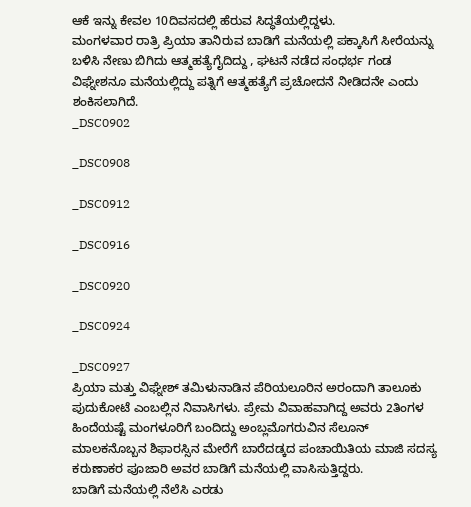ಆಕೆ ಇನ್ನು ಕೇವಲ 10ದಿವಸದಲ್ಲಿ ಹೆರುವ ಸಿದ್ಧತೆಯಲ್ಲಿದ್ದಳು.
ಮಂಗಳವಾರ ರಾತ್ರಿ ಪ್ರಿಯಾ ತಾನಿರುವ ಬಾಡಿಗೆ ಮನೆಯಲ್ಲಿ ಪಕ್ಕಾಸಿಗೆ ಸೀರೆಯನ್ನು ಬಳಿಸಿ ನೇಣು ಬಿಗಿದು ಆತ್ಮಹತ್ಯೆಗೈದಿದ್ದು , ಘಟನೆ ನಡೆದ ಸಂಧರ್ಭ ಗಂಡ ವಿಘ್ನೇಶನೂ ಮನೆಯಲ್ಲಿದ್ದು ಪತ್ನಿಗೆ ಆತ್ಮಹತ್ಯೆಗೆ ಪ್ರಚೋದನೆ ನೀಡಿದನೇ ಎಂದು ಶಂಕಿಸಲಾಗಿದೆ.
_DSC0902

_DSC0908

_DSC0912

_DSC0916

_DSC0920

_DSC0924

_DSC0927
ಪ್ರಿಯಾ ಮತ್ತು ವಿಘ್ನೇಶ್ ತಮಿಳುನಾಡಿನ ಪೆರಿಯಲೂರಿನ ಅರಂದಾಗಿ ತಾಲೂಕು ಪುದುಕೋಟೆ ಎಂಬಲ್ಲಿನ ನಿವಾಸಿಗಳು. ಪ್ರೇಮ ವಿವಾಹವಾಗಿದ್ದ ಅವರು 2ತಿಂಗಳ ಹಿಂದೆಯಷ್ಟೆ ಮಂಗಳೂರಿಗೆ ಬಂದಿದ್ದು ಅಂಬ್ಲಮೊಗರುವಿನ ಸೆಲೂನ್ ಮಾಲಕನೊಬ್ಬನ ಶಿಫಾರಸ್ಸಿನ ಮೇರೆಗೆ ಬಾರೆದಡ್ಕದ ಪಂಚಾಯಿತಿಯ ಮಾಜಿ ಸದಸ್ಯ ಕರುಣಾಕರ ಪೂಜಾರಿ ಅವರ ಬಾಡಿಗೆ ಮನೆಯಲ್ಲಿ ವಾಸಿಸುತ್ತಿದ್ದರು.
ಬಾಡಿಗೆ ಮನೆಯಲ್ಲಿ ನೆಲೆಸಿ ಎರಡು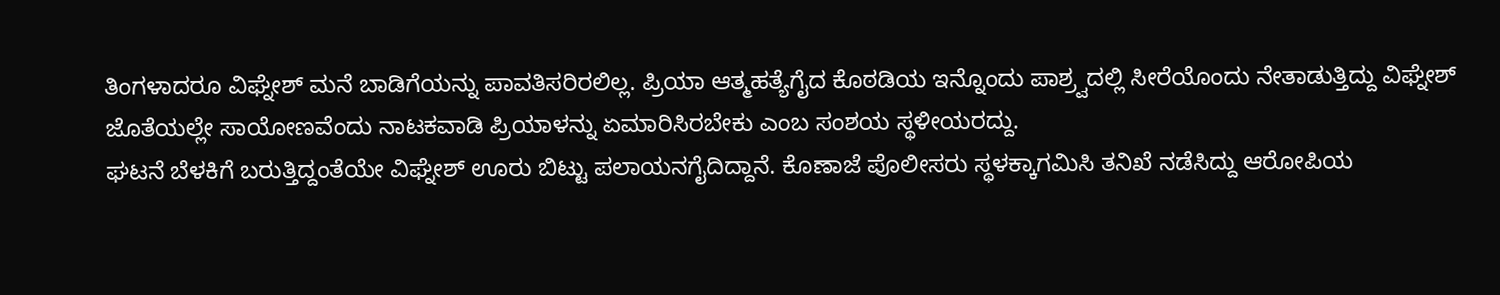ತಿಂಗಳಾದರೂ ವಿಘ್ನೇಶ್ ಮನೆ ಬಾಡಿಗೆಯನ್ನು ಪಾವತಿಸರಿರಲಿಲ್ಲ. ಪ್ರಿಯಾ ಆತ್ಮಹತ್ಯೆಗೈದ ಕೊಠಡಿಯ ಇನ್ನೊಂದು ಪಾಶ್ರ್ವದಲ್ಲಿ ಸೀರೆಯೊಂದು ನೇತಾಡುತ್ತಿದ್ದು ವಿಘ್ನೇಶ್ ಜೊತೆಯಲ್ಲೇ ಸಾಯೋಣವೆಂದು ನಾಟಕವಾಡಿ ಪ್ರಿಯಾಳನ್ನು ಏಮಾರಿಸಿರಬೇಕು ಎಂಬ ಸಂಶಯ ಸ್ಥಳೀಯರದ್ದು.
ಘಟನೆ ಬೆಳಕಿಗೆ ಬರುತ್ತಿದ್ದಂತೆಯೇ ವಿಘ್ನೇಶ್ ಊರು ಬಿಟ್ಟು ಪಲಾಯನಗೈದಿದ್ದಾನೆ. ಕೊಣಾಜೆ ಪೊಲೀಸರು ಸ್ಥಳಕ್ಕಾಗಮಿಸಿ ತನಿಖೆ ನಡೆಸಿದ್ದು ಆರೋಪಿಯ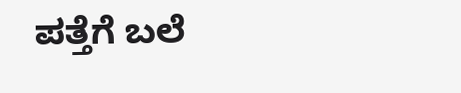ಪತ್ತೆಗೆ ಬಲೆ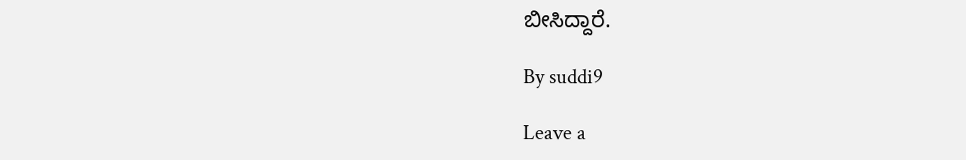ಬೀಸಿದ್ದಾರೆ.

By suddi9

Leave a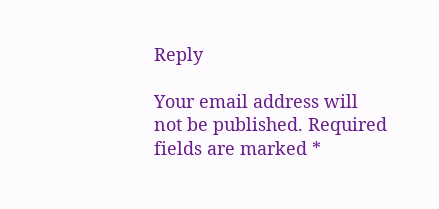Reply

Your email address will not be published. Required fields are marked *